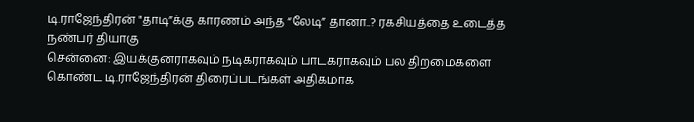டி.ராஜேந்திரன் "தாடி”க்கு காரணம் அந்த “லேடி” தானா..? ரகசியத்தை உடைத்த நண்பர் தியாகு
சென்னை: இயக்குனராகவும் நடிகராகவும் பாடகராகவும் பல திறமைகளை கொண்ட டி.ராஜேந்திரன் திரைப்படங்கள் அதிகமாக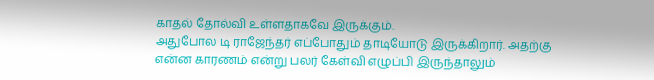காதல் தோல்வி உள்ளதாகவே இருக்கும்.
அதுபோல டி ராஜேந்தர் எப்போதும் தாடியோடு இருக்கிறார். அதற்கு என்ன காரணம் என்று பலர் கேள்வி எழுப்பி இருந்தாலும்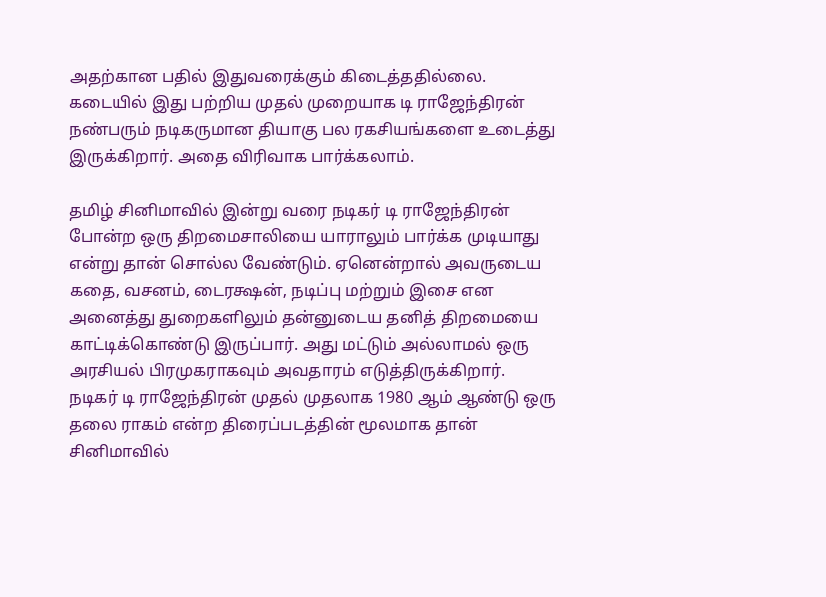அதற்கான பதில் இதுவரைக்கும் கிடைத்ததில்லை.
கடையில் இது பற்றிய முதல் முறையாக டி ராஜேந்திரன் நண்பரும் நடிகருமான தியாகு பல ரகசியங்களை உடைத்து இருக்கிறார். அதை விரிவாக பார்க்கலாம்.

தமிழ் சினிமாவில் இன்று வரை நடிகர் டி ராஜேந்திரன் போன்ற ஒரு திறமைசாலியை யாராலும் பார்க்க முடியாது என்று தான் சொல்ல வேண்டும். ஏனென்றால் அவருடைய கதை, வசனம், டைரக்ஷன், நடிப்பு மற்றும் இசை என அனைத்து துறைகளிலும் தன்னுடைய தனித் திறமையை காட்டிக்கொண்டு இருப்பார். அது மட்டும் அல்லாமல் ஒரு அரசியல் பிரமுகராகவும் அவதாரம் எடுத்திருக்கிறார்.
நடிகர் டி ராஜேந்திரன் முதல் முதலாக 1980 ஆம் ஆண்டு ஒரு தலை ராகம் என்ற திரைப்படத்தின் மூலமாக தான் சினிமாவில்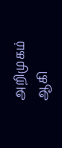அறிமுகம் ஆகி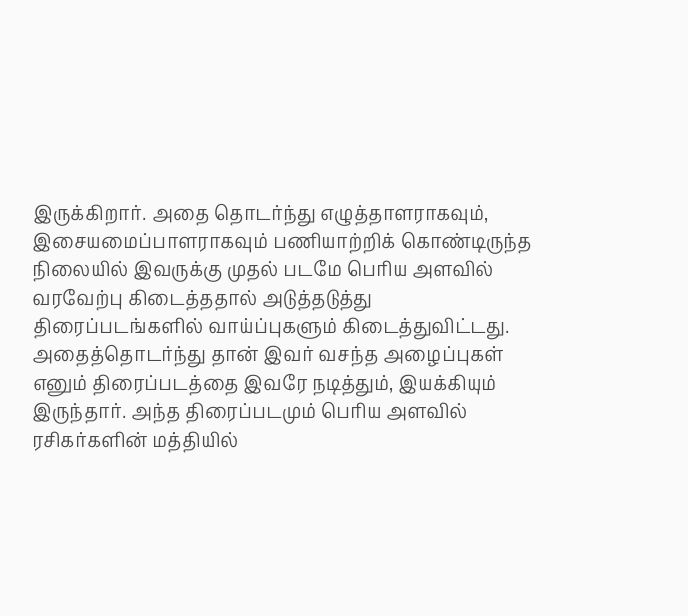இருக்கிறார். அதை தொடர்ந்து எழுத்தாளராகவும், இசையமைப்பாளராகவும் பணியாற்றிக் கொண்டிருந்த நிலையில் இவருக்கு முதல் படமே பெரிய அளவில் வரவேற்பு கிடைத்ததால் அடுத்தடுத்து திரைப்படங்களில் வாய்ப்புகளும் கிடைத்துவிட்டது.
அதைத்தொடர்ந்து தான் இவர் வசந்த அழைப்புகள் எனும் திரைப்படத்தை இவரே நடித்தும், இயக்கியும் இருந்தார். அந்த திரைப்படமும் பெரிய அளவில் ரசிகர்களின் மத்தியில்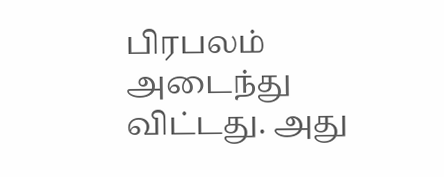பிரபலம் அடைந்து விட்டது. அது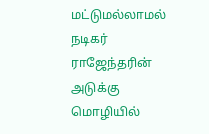மட்டுமல்லாமல் நடிகர் ராஜேந்தரின் அடுக்கு மொழியில்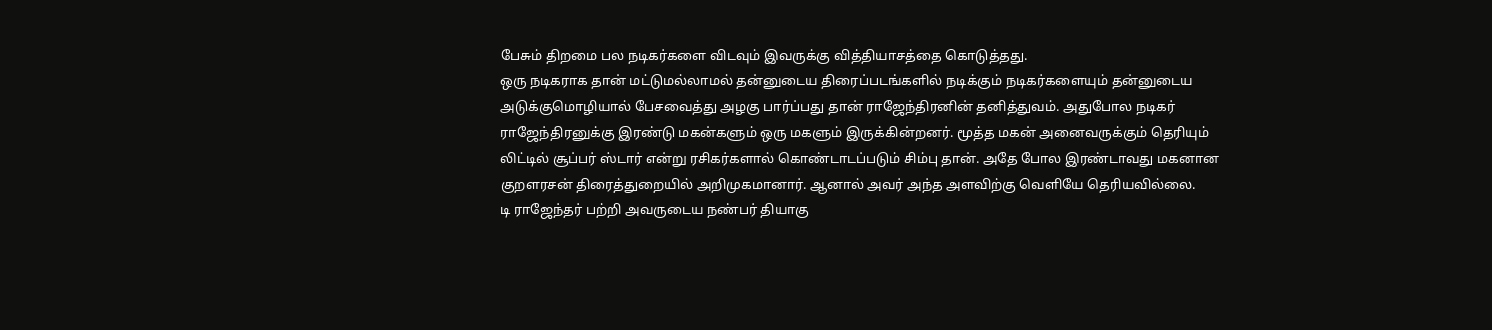பேசும் திறமை பல நடிகர்களை விடவும் இவருக்கு வித்தியாசத்தை கொடுத்தது.
ஒரு நடிகராக தான் மட்டுமல்லாமல் தன்னுடைய திரைப்படங்களில் நடிக்கும் நடிகர்களையும் தன்னுடைய அடுக்குமொழியால் பேசவைத்து அழகு பார்ப்பது தான் ராஜேந்திரனின் தனித்துவம். அதுபோல நடிகர் ராஜேந்திரனுக்கு இரண்டு மகன்களும் ஒரு மகளும் இருக்கின்றனர். மூத்த மகன் அனைவருக்கும் தெரியும் லிட்டில் சூப்பர் ஸ்டார் என்று ரசிகர்களால் கொண்டாடப்படும் சிம்பு தான். அதே போல இரண்டாவது மகனான குறளரசன் திரைத்துறையில் அறிமுகமானார். ஆனால் அவர் அந்த அளவிற்கு வெளியே தெரியவில்லை.
டி ராஜேந்தர் பற்றி அவருடைய நண்பர் தியாகு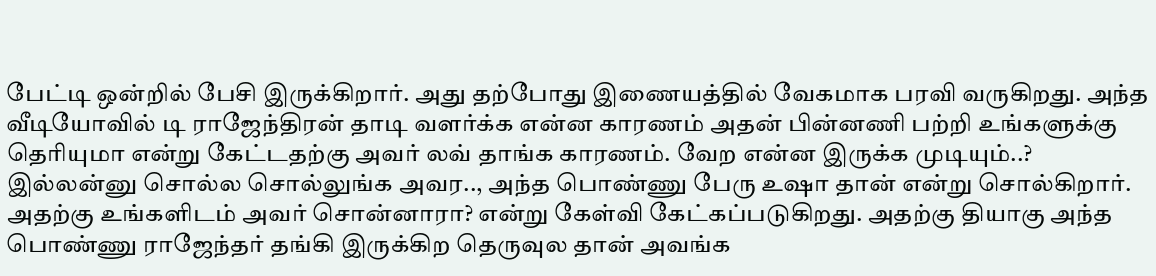பேட்டி ஒன்றில் பேசி இருக்கிறார். அது தற்போது இணையத்தில் வேகமாக பரவி வருகிறது. அந்த வீடியோவில் டி ராஜேந்திரன் தாடி வளர்க்க என்ன காரணம் அதன் பின்னணி பற்றி உங்களுக்கு தெரியுமா என்று கேட்டதற்கு அவர் லவ் தாங்க காரணம். வேற என்ன இருக்க முடியும்..? இல்லன்னு சொல்ல சொல்லுங்க அவர.., அந்த பொண்ணு பேரு உஷா தான் என்று சொல்கிறார்.
அதற்கு உங்களிடம் அவர் சொன்னாரா? என்று கேள்வி கேட்கப்படுகிறது. அதற்கு தியாகு அந்த பொண்ணு ராஜேந்தர் தங்கி இருக்கிற தெருவுல தான் அவங்க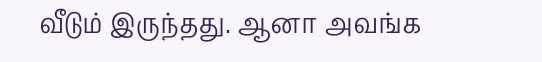வீடும் இருந்தது. ஆனா அவங்க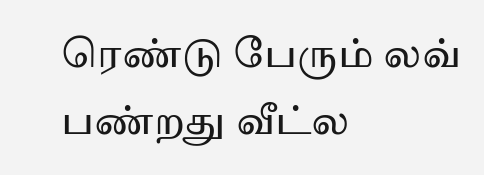ரெண்டு பேரும் லவ் பண்றது வீட்ல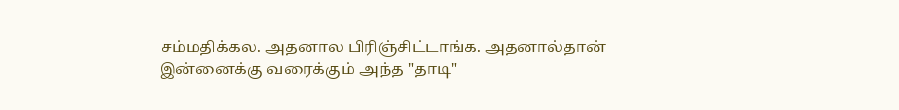சம்மதிக்கல. அதனால பிரிஞ்சிட்டாங்க. அதனால்தான் இன்னைக்கு வரைக்கும் அந்த "தாடி"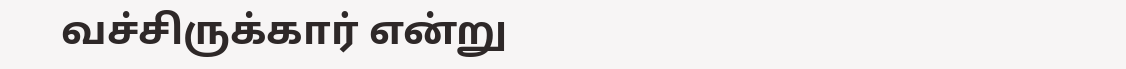வச்சிருக்கார் என்று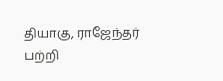தியாகு, ராஜேந்தர் பற்றி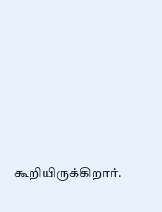கூறியிருக்கிறார்.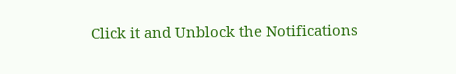Click it and Unblock the Notifications